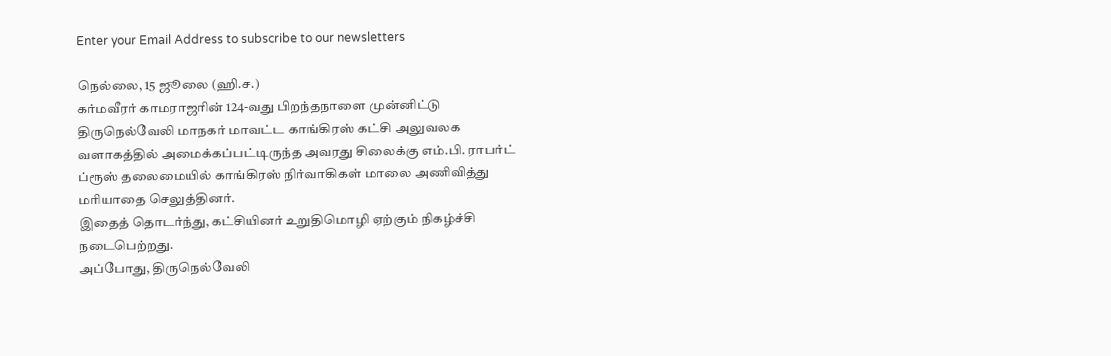Enter your Email Address to subscribe to our newsletters

நெல்லை, 15 ஜூலை (ஹி.ச.)
கர்மவீரர் காமராஜரின் 124-வது பிறந்தநாளை முன்னிட்டு திருநெல்வேலி மாநகர் மாவட்ட காங்கிரஸ் கட்சி அலுவலக வளாகத்தில் அமைக்கப்பட்டிருந்த அவரது சிலைக்கு எம்.பி. ராபர்ட் ப்ரூஸ் தலைமையில் காங்கிரஸ் நிர்வாகிகள் மாலை அணிவித்து மரியாதை செலுத்தினர்.
இதைத் தொடர்ந்து, கட்சியினர் உறுதிமொழி ஏற்கும் நிகழ்ச்சி நடைபெற்றது.
அப்போது, திருநெல்வேலி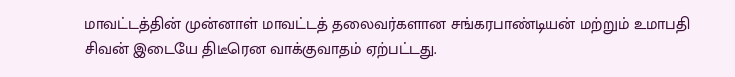மாவட்டத்தின் முன்னாள் மாவட்டத் தலைவர்களான சங்கரபாண்டியன் மற்றும் உமாபதி சிவன் இடையே திடீரென வாக்குவாதம் ஏற்பட்டது.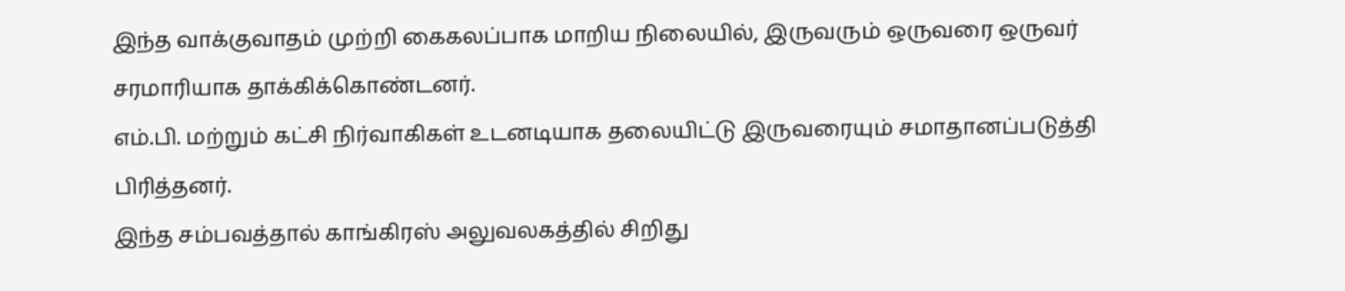இந்த வாக்குவாதம் முற்றி கைகலப்பாக மாறிய நிலையில், இருவரும் ஒருவரை ஒருவர் சரமாரியாக தாக்கிக்கொண்டனர்.
எம்.பி. மற்றும் கட்சி நிர்வாகிகள் உடனடியாக தலையிட்டு இருவரையும் சமாதானப்படுத்தி பிரித்தனர்.
இந்த சம்பவத்தால் காங்கிரஸ் அலுவலகத்தில் சிறிது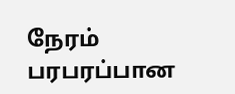நேரம் பரபரப்பான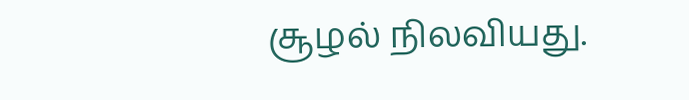சூழல் நிலவியது.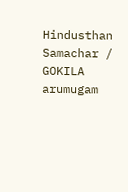Hindusthan Samachar / GOKILA arumugam